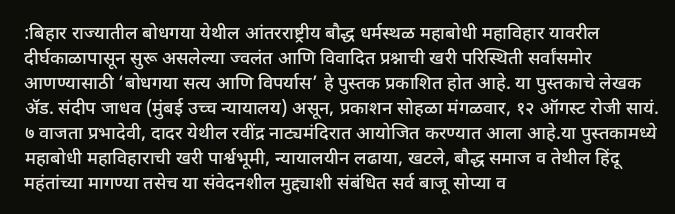:बिहार राज्यातील बोधगया येथील आंतरराष्ट्रीय बौद्ध धर्मस्थळ महाबोधी महाविहार यावरील दीर्घकाळापासून सुरू असलेल्या ज्वलंत आणि विवादित प्रश्नाची खरी परिस्थिती सर्वांसमोर आणण्यासाठी ‘बोधगया सत्य आणि विपर्यास’ हे पुस्तक प्रकाशित होत आहे. या पुस्तकाचे लेखक ॲड. संदीप जाधव (मुंबई उच्च न्यायालय) असून, प्रकाशन सोहळा मंगळवार, १२ ऑगस्ट रोजी सायं. ७ वाजता प्रभादेवी, दादर येथील रवींद्र नाट्यमंदिरात आयोजित करण्यात आला आहे.या पुस्तकामध्ये महाबोधी महाविहाराची खरी पार्श्वभूमी, न्यायालयीन लढाया, खटले, बौद्ध समाज व तेथील हिंदू महंतांच्या मागण्या तसेच या संवेदनशील मुद्द्याशी संबंधित सर्व बाजू सोप्या व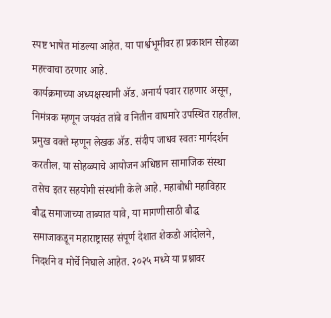स्पष्ट भाषेत मांडल्या आहेत. या पार्श्वभूमीवर हा प्रकाशन सोहळा महत्त्वाचा ठरणार आहे.
कार्यक्रमाच्या अध्यक्षस्थानी ॲड. अनार्य पवार राहणार असून, निमंत्रक म्हणून जयवंत तांबे व नितीन वाघमारे उपस्थित राहतील. प्रमुख वक्ते म्हणून लेखक ॲड. संदीप जाधव स्वतः मार्गदर्शन करतील. या सोहळ्याचे आयोजन अधिष्ठान सामाजिक संस्था तसेच इतर सहयोगी संस्थांनी केले आहे. महाबोधी महाविहार बौद्ध समाजाच्या ताब्यात यावे, या मागणीसाठी बौद्ध समाजाकडून महाराष्ट्रासह संपूर्ण देशात शेकडो आंदोलने, निदर्शने व मोर्चे निघाले आहेत. २०२५ मध्ये या प्रश्नावर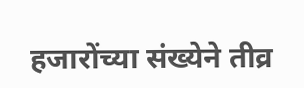हजारोंच्या संख्येने तीव्र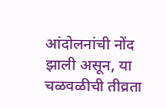आंदोलनांची नोंद झाली असून, या चळवळीची तीव्रता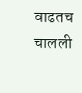वाढतच चालली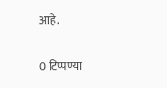आहे.

0 टिप्पण्या